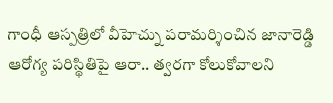గాంధీ ఆస్పత్రిలో వీహెచ్ను పరామర్శించిన జానారెడ్డి
ఆరోగ్య పరిస్థితిపై ఆరా.. త్వరగా కోలుకోవాలని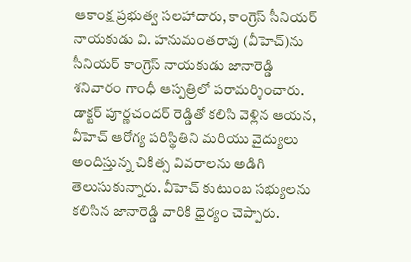ఆకాంక్ష ప్రభుత్వ సలహాదారు, కాంగ్రెస్ సీనియర్ నాయకుడు వి. హనుమంతరావు (వీహెచ్)ను సీనియర్ కాంగ్రెస్ నాయకుడు జానారెడ్డి శనివారం గాంధీ ఆస్పత్రిలో పరామర్శించారు. డాక్టర్ పూర్ణచందర్ రెడ్డితో కలిసి వెళ్లిన ఆయన, వీహెచ్ ఆరోగ్య పరిస్థితిని మరియు వైద్యులు అందిస్తున్న చికిత్స వివరాలను అడిగి తెలుసుకున్నారు. వీహెచ్ కుటుంబ సభ్యులను కలిసిన జానారెడ్డి వారికి ధైర్యం చెప్పారు.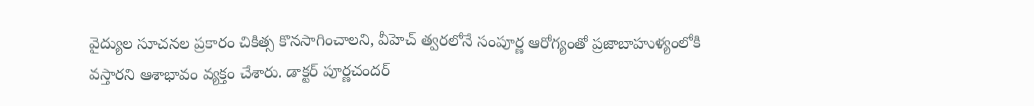వైద్యుల సూచనల ప్రకారం చికిత్స కొనసాగించాలని, వీహెచ్ త్వరలోనే సంపూర్ణ ఆరోగ్యంతో ప్రజాబాహుళ్యంలోకి వస్తారని ఆశాభావం వ్యక్తం చేశారు. డాక్టర్ పూర్ణచందర్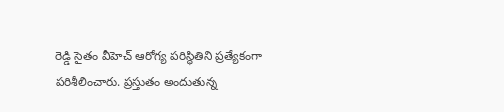రెడ్డి సైతం వీహెచ్ ఆరోగ్య పరిస్థితిని ప్రత్యేకంగా పరిశీలించారు. ప్రస్తుతం అందుతున్న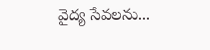వైద్య సేవలను...